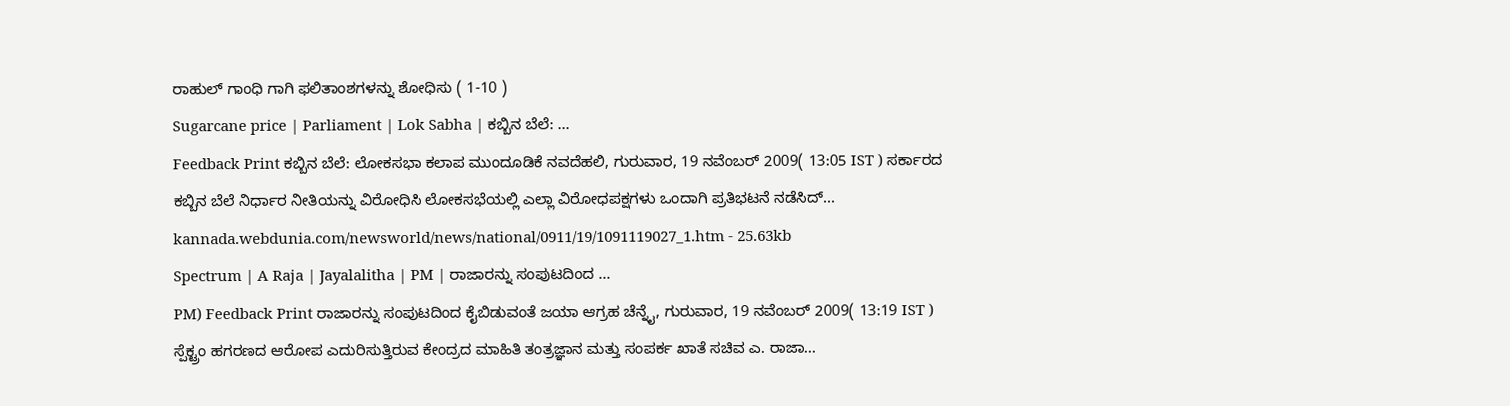ರಾಹುಲ್ ಗಾಂಧಿ ಗಾಗಿ ಫಲಿತಾಂಶಗಳನ್ನು ಶೋಧಿಸು ( 1-10 )
Sugarcane price | Parliament | Lok Sabha | ಕಬ್ಬಿನ ಬೆಲೆ: ...
Feedback Print ಕಬ್ಬಿನ ಬೆಲೆ: ಲೋಕಸಭಾ ಕಲಾಪ ಮುಂದೂಡಿಕೆ ನವದೆಹಲಿ, ಗುರುವಾರ, 19 ನವೆಂಬರ್ 2009( 13:05 IST ) ಸರ್ಕಾರದ ಕಬ್ಬಿನ ಬೆಲೆ ನಿರ್ಧಾರ ನೀತಿಯನ್ನು ವಿರೋಧಿಸಿ ಲೋಕಸಭೆಯಲ್ಲಿ ಎಲ್ಲಾ ವಿರೋಧಪಕ್ಷಗಳು ಒಂದಾಗಿ ಪ್ರತಿಭಟನೆ ನಡೆಸಿದ್...
kannada.webdunia.com/newsworld/news/national/0911/19/1091119027_1.htm - 25.63kb
Spectrum | A Raja | Jayalalitha | PM | ರಾಜಾರನ್ನು ಸಂಪುಟದಿಂದ ...
PM) Feedback Print ರಾಜಾರನ್ನು ಸಂಪುಟದಿಂದ ಕೈಬಿಡುವಂತೆ ಜಯಾ ಆಗ್ರಹ ಚೆನ್ನೈ, ಗುರುವಾರ, 19 ನವೆಂಬರ್ 2009( 13:19 IST ) ಸ್ಪೆಕ್ಟ್ರಂ ಹಗರಣದ ಆರೋಪ ಎದುರಿಸುತ್ತಿರುವ ಕೇಂದ್ರದ ಮಾಹಿತಿ ತಂತ್ರಜ್ಞಾನ ಮತ್ತು ಸಂಪರ್ಕ ಖಾತೆ ಸಚಿವ ಎ. ರಾಜಾ...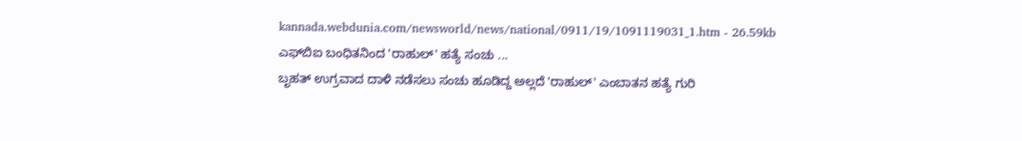kannada.webdunia.com/newsworld/news/national/0911/19/1091119031_1.htm - 26.59kb
ಎಫ್‌ಬಿಐ ಬಂಧಿತನಿಂದ 'ರಾಹುಲ್' ಹತ್ಯೆ ಸಂಚು ...
ಬೃಹತ್ ಉಗ್ರವಾದ ದಾಳಿ ನಡೆಸಲು ಸಂಚು ಹೂಡಿದ್ದ ಅಲ್ಲದೆ 'ರಾಹುಲ್' ಎಂಬಾತನ ಹತ್ಯೆ ಗುರಿ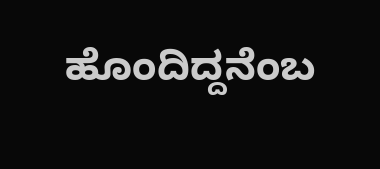ಹೊಂದಿದ್ದನೆಂಬ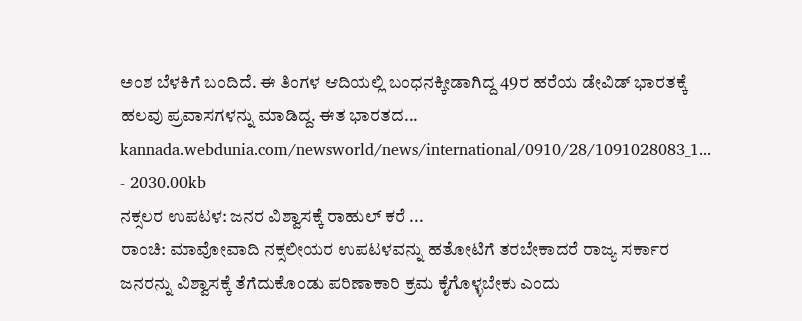ಅಂಶ ಬೆಳಕಿಗೆ ಬಂದಿದೆ. ಈ ತಿಂಗಳ ಆದಿಯಲ್ಲಿ ಬಂಧನಕ್ಕೀಡಾಗಿದ್ದ 49ರ ಹರೆಯ ಡೇವಿಡ್ ಭಾರತಕ್ಕೆ ಹಲವು ಪ್ರವಾಸಗಳನ್ನು ಮಾಡಿದ್ದ. ಈತ ಭಾರತದ...
kannada.webdunia.com/newsworld/news/international/0910/28/1091028083_1... - 2030.00kb
ನಕ್ಸಲರ ಉಪಟಳ: ಜನರ ವಿಶ್ವಾಸಕ್ಕೆ ರಾಹುಲ್ ಕರೆ ...
ರಾಂಚಿ: ಮಾವೋವಾದಿ ನಕ್ಸಲೀಯರ ಉಪಟಳವನ್ನು ಹತೋಟಿಗೆ ತರಬೇಕಾದರೆ ರಾಜ್ಯ ಸರ್ಕಾರ ಜನರನ್ನು ವಿಶ್ವಾಸಕ್ಕೆ ತೆಗೆದುಕೊಂಡು ಪರಿಣಾಕಾರಿ ಕ್ರಮ ಕೈಗೊಳ್ಳಬೇಕು ಎಂದು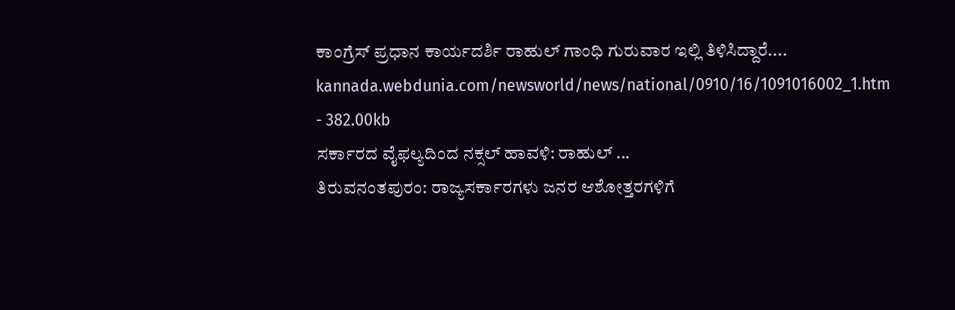ಕಾಂಗ್ರೆಸ್ ಪ್ರಧಾನ ಕಾರ್ಯದರ್ಶಿ ರಾಹುಲ್ ಗಾಂಧಿ ಗುರುವಾರ ಇಲ್ಲಿ ತಿಳಿಸಿದ್ದಾರೆ....
kannada.webdunia.com/newsworld/news/national/0910/16/1091016002_1.htm - 382.00kb
ಸರ್ಕಾರದ ವೈಫಲ್ಯದಿಂದ ನಕ್ಸಲ್ ಹಾವಳಿ: ರಾಹುಲ್ ...
ತಿರುವನಂತಪುರಂ: ರಾಜ್ಯಸರ್ಕಾರಗಳು ಜನರ ಆಶೋತ್ತರಗಳಿಗೆ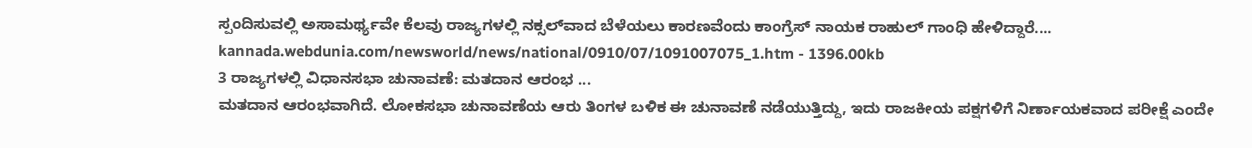ಸ್ಪಂದಿಸುವಲ್ಲಿ ಅಸಾಮರ್ಥ್ಯವೇ ಕೆಲವು ರಾಜ್ಯಗಳಲ್ಲಿ ನಕ್ಸಲ್‌ವಾದ ಬೆಳೆಯಲು ಕಾರಣವೆಂದು ಕಾಂಗ್ರೆಸ್ ನಾಯಕ ರಾಹುಲ್ ಗಾಂಧಿ ಹೇಳಿದ್ದಾರೆ....
kannada.webdunia.com/newsworld/news/national/0910/07/1091007075_1.htm - 1396.00kb
3 ರಾಜ್ಯಗಳಲ್ಲಿ ವಿಧಾನಸಭಾ ಚುನಾವಣೆ: ಮತದಾನ ಆರಂಭ ...
ಮತದಾನ ಆರಂಭವಾಗಿದೆ. ಲೋಕಸಭಾ ಚುನಾವಣೆಯ ಆರು ತಿಂಗಳ ಬಳಿಕ ಈ ಚುನಾವಣೆ ನಡೆಯುತ್ತಿದ್ದು, ಇದು ರಾಜಕೀಯ ಪಕ್ಷಗಳಿಗೆ ನಿರ್ಣಾಯಕವಾದ ಪರೀಕ್ಷೆ ಎಂದೇ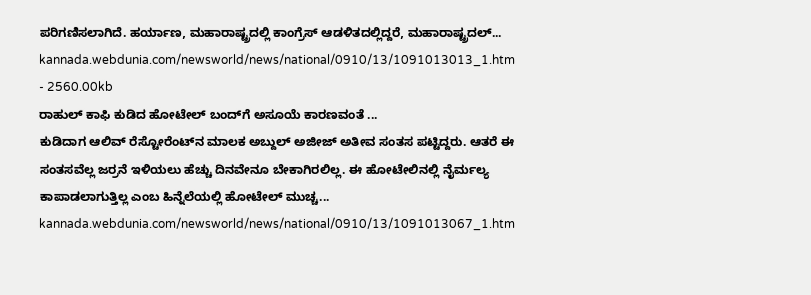ಪರಿಗಣಿಸಲಾಗಿದೆ. ಹರ್ಯಾಣ, ಮಹಾರಾಷ್ಟ್ರದಲ್ಲಿ ಕಾಂಗ್ರೆಸ್ ಆಡಳಿತದಲ್ಲಿದ್ದರೆ, ಮಹಾರಾಷ್ಟ್ರದಲ್...
kannada.webdunia.com/newsworld/news/national/0910/13/1091013013_1.htm - 2560.00kb
ರಾಹುಲ್ ಕಾಫಿ ಕುಡಿದ ಹೋಟೇಲ್ ಬಂದ್‌ಗೆ ಅಸೂಯೆ ಕಾರಣವಂತೆ ...
ಕುಡಿದಾಗ ಆಲಿವ್ ರೆಸ್ಟೋರೆಂಟ್‌ನ ಮಾಲಕ ಅಬ್ದುಲ್ ಅಜೀಜ್ ಅತೀವ ಸಂತಸ ಪಟ್ಟಿದ್ದರು. ಆತರೆ ಈ ಸಂತಸವೆಲ್ಲ ಜರ್ರನೆ ಇಳಿಯಲು ಹೆಚ್ಚು ದಿನವೇನೂ ಬೇಕಾಗಿರಲಿಲ್ಲ. ಈ ಹೋಟೇಲಿನಲ್ಲಿ ನೈರ್ಮಲ್ಯ ಕಾಪಾಡಲಾಗುತ್ತಿಲ್ಲ ಎಂಬ ಹಿನ್ನೆಲೆಯಲ್ಲಿ ಹೋಟೇಲ್ ಮುಚ್ಚ...
kannada.webdunia.com/newsworld/news/national/0910/13/1091013067_1.htm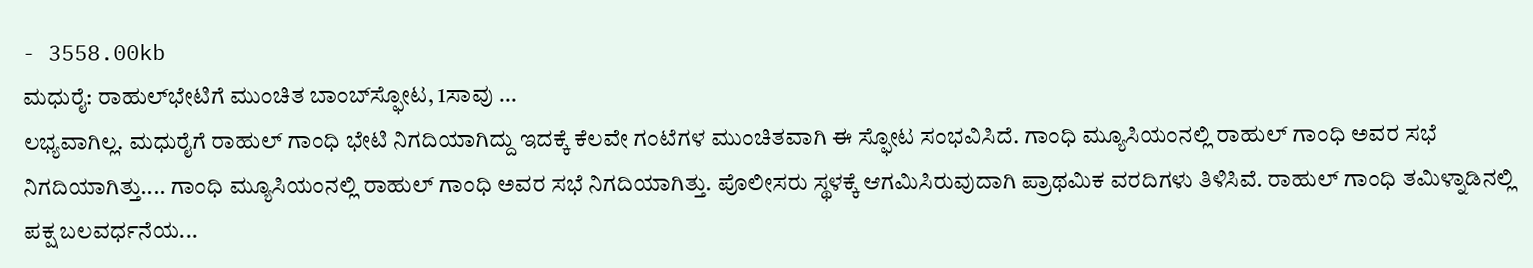- 3558.00kb
ಮಧುರೈ: ರಾಹುಲ್‌ಭೇಟಿಗೆ ಮುಂಚಿತ ಬಾಂಬ್‌ಸ್ಫೋಟ, 1ಸಾವು ...
ಲಭ್ಯವಾಗಿಲ್ಲ. ಮಧುರೈಗೆ ರಾಹುಲ್ ಗಾಂಧಿ ಭೇಟಿ ನಿಗದಿಯಾಗಿದ್ದು ಇದಕ್ಕೆ ಕೆಲವೇ ಗಂಟೆಗಳ ಮುಂಚಿತವಾಗಿ ಈ ಸ್ಫೋಟ ಸಂಭವಿಸಿದೆ. ಗಾಂಧಿ ಮ್ಯೂಸಿಯಂನಲ್ಲಿ ರಾಹುಲ್ ಗಾಂಧಿ ಅವರ ಸಭೆ ನಿಗದಿಯಾಗಿತ್ತು.... ಗಾಂಧಿ ಮ್ಯೂಸಿಯಂನಲ್ಲಿ ರಾಹುಲ್ ಗಾಂಧಿ ಅವರ ಸಭೆ ನಿಗದಿಯಾಗಿತ್ತು. ಪೊಲೀಸರು ಸ್ಥಳಕ್ಕೆ ಆಗಮಿಸಿರುವುದಾಗಿ ಪ್ರಾಥಮಿಕ ವರದಿಗಳು ತಿಳಿಸಿವೆ. ರಾಹುಲ್ ಗಾಂಧಿ ತಮಿಳ್ನಾಡಿನಲ್ಲಿ ಪಕ್ಷ ಬಲವರ್ಧನೆಯ...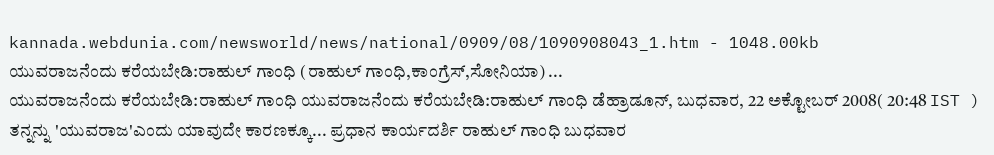kannada.webdunia.com/newsworld/news/national/0909/08/1090908043_1.htm - 1048.00kb
ಯುವರಾಜನೆಂದು ಕರೆಯಬೇಡಿ:ರಾಹುಲ್ ಗಾಂಧಿ (ರಾಹುಲ್ ಗಾಂಧಿ,ಕಾಂಗ್ರೆಸ್,ಸೋನಿಯಾ) ...
ಯುವರಾಜನೆಂದು ಕರೆಯಬೇಡಿ:ರಾಹುಲ್ ಗಾಂಧಿ ಯುವರಾಜನೆಂದು ಕರೆಯಬೇಡಿ:ರಾಹುಲ್ ಗಾಂಧಿ ಡೆಹ್ರಾಡೂನ್, ಬುಧವಾರ, 22 ಅಕ್ಟೋಬರ್ 2008( 20:48 IST ) ತನ್ನನ್ನು 'ಯುವರಾಜ'ಎಂದು ಯಾವುದೇ ಕಾರಣಕ್ಕೂ... ಪ್ರಧಾನ ಕಾರ್ಯದರ್ಶಿ ರಾಹುಲ್ ಗಾಂಧಿ ಬುಧವಾರ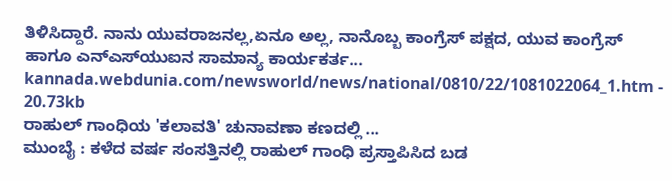ತಿಳಿಸಿದ್ದಾರೆ. ನಾನು ಯುವರಾಜನಲ್ಲ,ಏನೂ ಅಲ್ಲ, ನಾನೊಬ್ಬ ಕಾಂಗ್ರೆಸ್ ಪಕ್ಷದ, ಯುವ ಕಾಂಗ್ರೆಸ್ ಹಾಗೂ ಎನ್‌ಎಸ್‌ಯುಐನ ಸಾಮಾನ್ಯ ಕಾರ್ಯಕರ್ತ...
kannada.webdunia.com/newsworld/news/national/0810/22/1081022064_1.htm - 20.73kb
ರಾಹುಲ್ ಗಾಂಧಿಯ 'ಕಲಾವತಿ' ಚುನಾವಣಾ ಕಣದಲ್ಲಿ ...
ಮುಂಬೈ : ಕಳೆದ ವರ್ಷ ಸಂಸತ್ತಿನಲ್ಲಿ ರಾಹುಲ್ ಗಾಂಧಿ ಪ್ರಸ್ತಾಪಿಸಿದ ಬಡ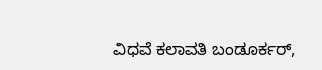ವಿಧವೆ ಕಲಾವತಿ ಬಂಡೂರ್ಕರ್‌,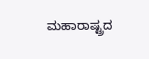ಮಹಾರಾಷ್ಟ್ರದ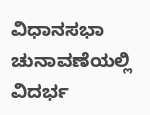ವಿಧಾನಸಭಾ ಚುನಾವಣೆಯಲ್ಲಿ ವಿದರ್ಭ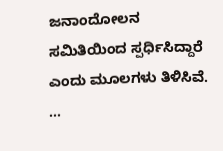ಜನಾಂದೋಲನ ಸಮಿತಿಯಿಂದ ಸ್ಪರ್ಧಿಸಿದ್ದಾರೆ ಎಂದು ಮೂಲಗಳು ತಿಳಿಸಿವೆ. ...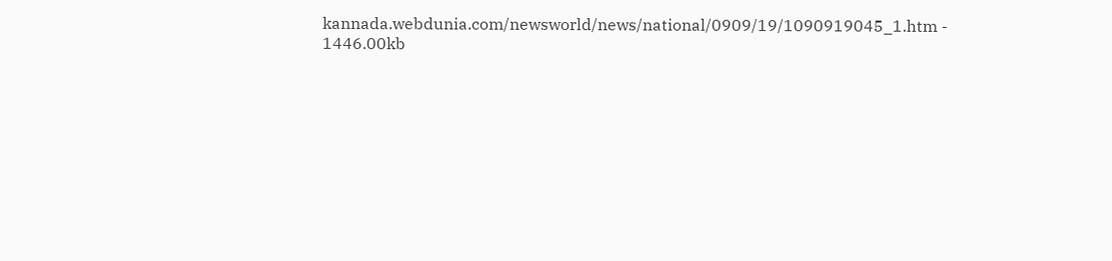kannada.webdunia.com/newsworld/news/national/0909/19/1090919045_1.htm - 1446.00kb